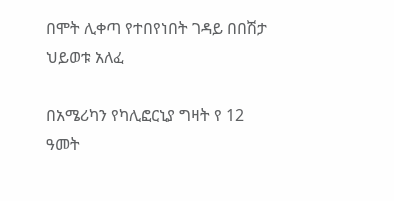በሞት ሊቀጣ የተበየነበት ገዳይ በበሽታ ህይወቱ አለፈ

በአሜሪካን የካሊፎርኒያ ግዛት የ 12 ዓመት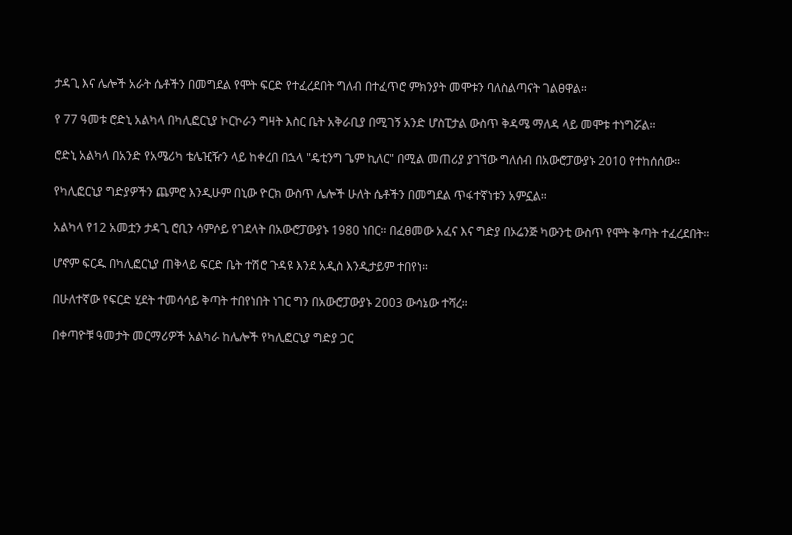ታዳጊ እና ሌሎች አራት ሴቶችን በመግደል የሞት ፍርድ የተፈረደበት ግለብ በተፈጥሮ ምክንያት መሞቱን ባለስልጣናት ገልፀዋል።

የ 77 ዓመቱ ሮድኒ አልካላ በካሊፎርኒያ ኮርኮራን ግዛት እስር ቤት አቅራቢያ በሚገኝ አንድ ሆስፒታል ውስጥ ቅዳሜ ማለዳ ላይ መሞቱ ተነግሯል።

ሮድኒ አልካላ በአንድ የአሜሪካ ቴሌዢዥን ላይ ከቀረበ በኋላ "ዴቲንግ ጌም ኪለር" በሚል መጠሪያ ያገኘው ግለሰብ በአውሮፓውያኑ 2010 የተከሰሰው።

የካሊፎርኒያ ግድያዎችን ጨምሮ እንዲሁም በኒው ዮርክ ውስጥ ሌሎች ሁለት ሴቶችን በመግደል ጥፋተኛነቱን አምኗል።

አልካላ የ12 አመቷን ታዳጊ ሮቢን ሳምሶይ የገደላት በአውሮፓውያኑ 1980 ነበር። በፈፀመው አፈና እና ግድያ በኦሬንጅ ካውንቲ ውስጥ የሞት ቅጣት ተፈረደበት።

ሆኖም ፍርዱ በካሊፎርኒያ ጠቅላይ ፍርድ ቤት ተሽሮ ጉዳዩ እንደ አዲስ እንዲታይም ተበየነ።

በሁለተኛው የፍርድ ሂደት ተመሳሳይ ቅጣት ተበየነበት ነገር ግን በአውሮፓውያኑ 2003 ውሳኔው ተሻረ።

በቀጣዮቹ ዓመታት መርማሪዎች አልካራ ከሌሎች የካሊፎርኒያ ግድያ ጋር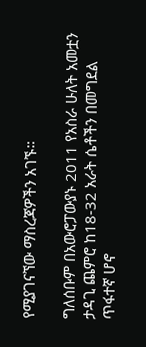የሚያገናኘው ማስረጃዎችን አገኙ።

ግለሰቡም በአውሮፓውያኑ 2011 የአስራ ሁለት አመቷን ታዳጊ ጨምሮ ከ18-32 አራት ሴቶችን በመግደል ጥፋተኛ ሆኖ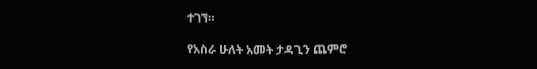ተገኘ።

የአስራ ሁለት አመት ታዳጊን ጨምሮ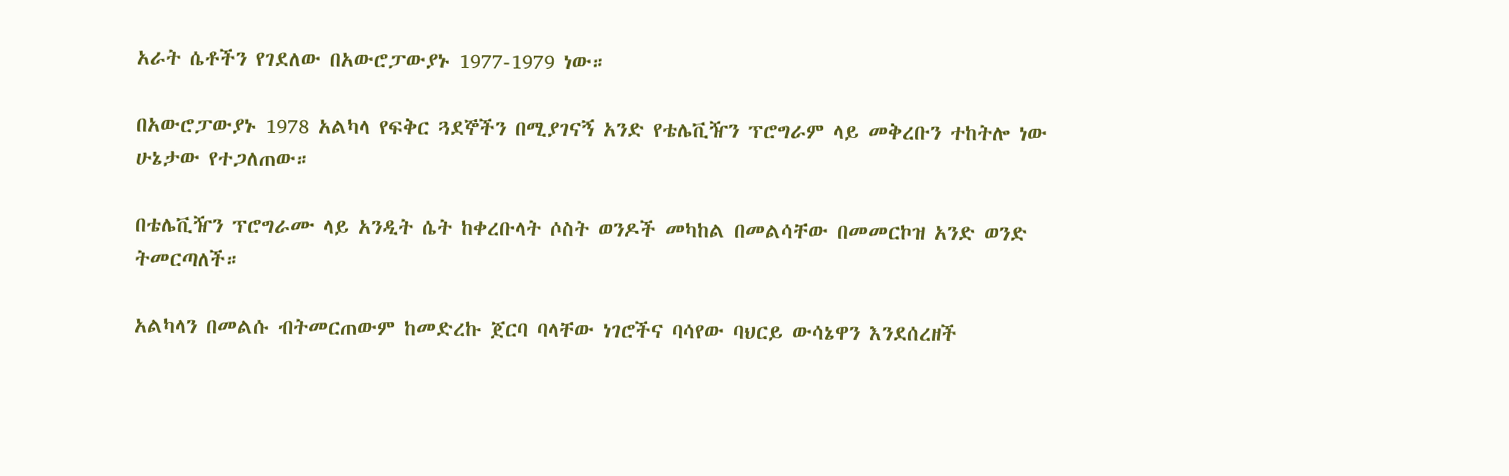አራት ሴቶችን የገደለው በአውሮፓውያኑ 1977-1979 ነው።

በአውሮፓውያኑ 1978 አልካላ የፍቅር ጓደኞችን በሚያገናኝ አንድ የቴሌቪዥን ፕሮግራም ላይ መቅረቡን ተከትሎ ነው ሁኔታው የተጋለጠው።

በቴሌቪዥን ፕሮግራሙ ላይ አንዲት ሴት ከቀረቡላት ሶስት ወንዶች መካከል በመልሳቸው በመመርኮዝ አንድ ወንድ ትመርጣለች።

አልካላን በመልሱ ብትመርጠውም ከመድረኩ ጀርባ ባላቸው ነገሮችና ባሳየው ባህርይ ውሳኔዋን እንደሰረዘች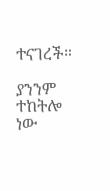ተናገረች።

ያንንም ተከትሎ ነው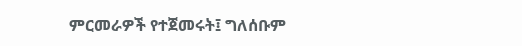ምርመራዎች የተጀመሩት፤ ግለሰቡም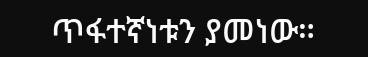ጥፋተኛነቱን ያመነው።